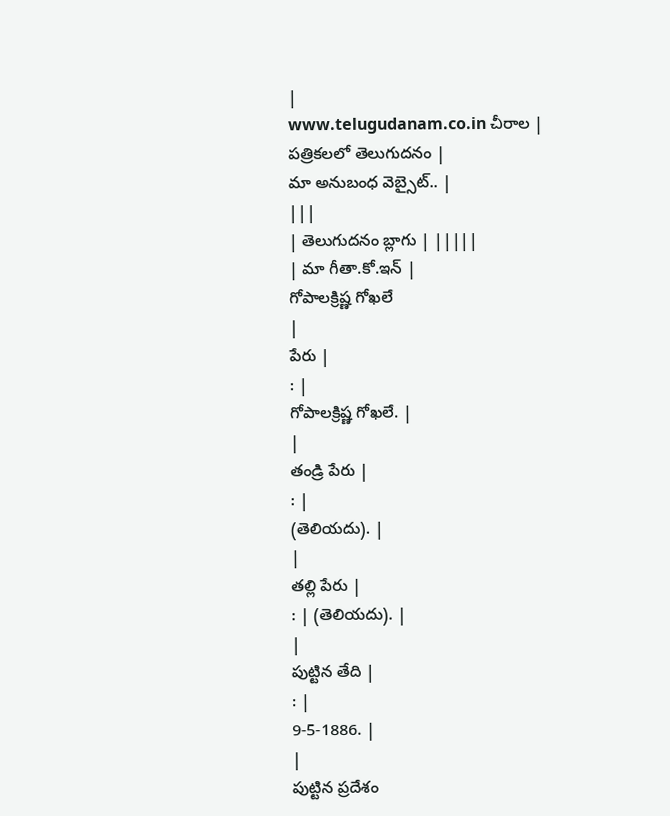|
www.telugudanam.co.in చీరాల |
పత్రికలలో తెలుగుదనం |
మా అనుబంధ వెబ్సైట్.. |
|||
| తెలుగుదనం బ్లాగు | |||||
| మా గీతా.కో.ఇన్ |
గోపాలక్రిష్ణ గోఖలే
|
పేరు |
: |
గోపాలక్రిష్ణ గోఖలే. |
|
తండ్రి పేరు |
: |
(తెలియదు). |
|
తల్లి పేరు |
: | (తెలియదు). |
|
పుట్టిన తేది |
: |
9-5-1886. |
|
పుట్టిన ప్రదేశం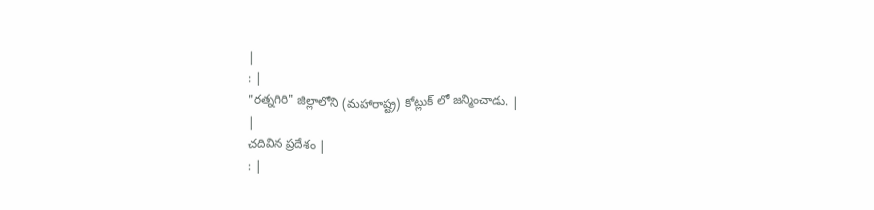|
: |
"రత్నగిరి" జిల్లాలోని (మహారాష్ట్ర) కోట్లుక్ లో జన్మించాడు. |
|
చదివిన ప్రదేశం |
: |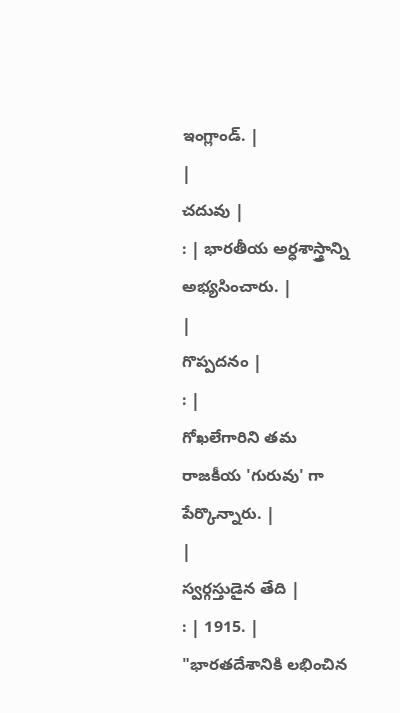ఇంగ్లాండ్. |
|
చదువు |
: | భారతీయ అర్ధశాస్త్రాన్ని అభ్యసించారు. |
|
గొప్పదనం |
: |
గోఖలేగారిని తమ రాజకీయ 'గురువు' గా పేర్కొన్నారు. |
|
స్వర్గస్తుడైన తేది |
: | 1915. |
"భారతదేశానికి లభించిన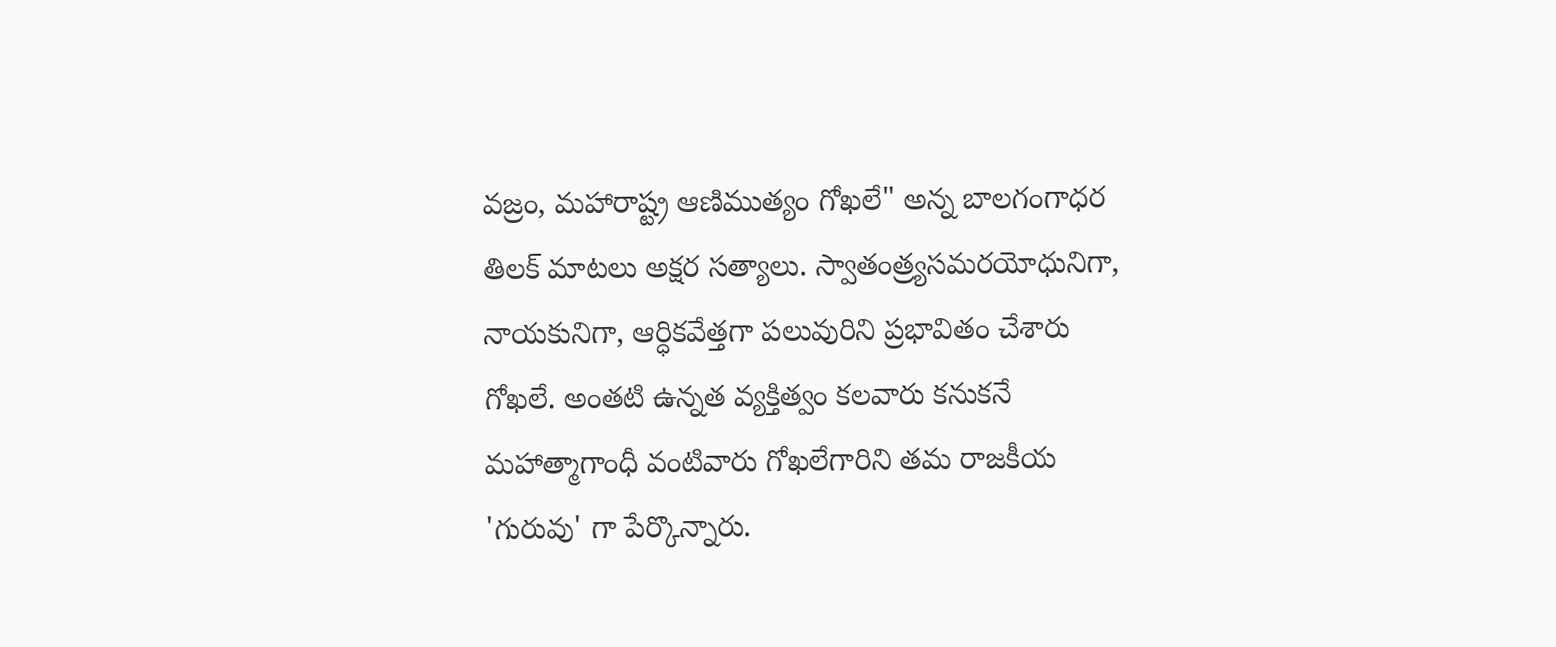వజ్రం, మహారాష్ట్ర ఆణిముత్యం గోఖలే" అన్న బాలగంగాధర తిలక్ మాటలు అక్షర సత్యాలు. స్వాతంత్ర్యసమరయోధునిగా, నాయకునిగా, ఆర్ధికవేత్తగా పలువురిని ప్రభావితం చేశారు గోఖలే. అంతటి ఉన్నత వ్యక్తిత్వం కలవారు కనుకనే మహాత్మాగాంధీ వంటివారు గోఖలేగారిని తమ రాజకీయ 'గురువు' గా పేర్కొన్నారు.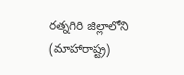రత్నగిరి జిల్లాలోని (మాహారాష్ట్ర)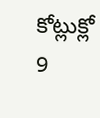కోట్లుక్లో 9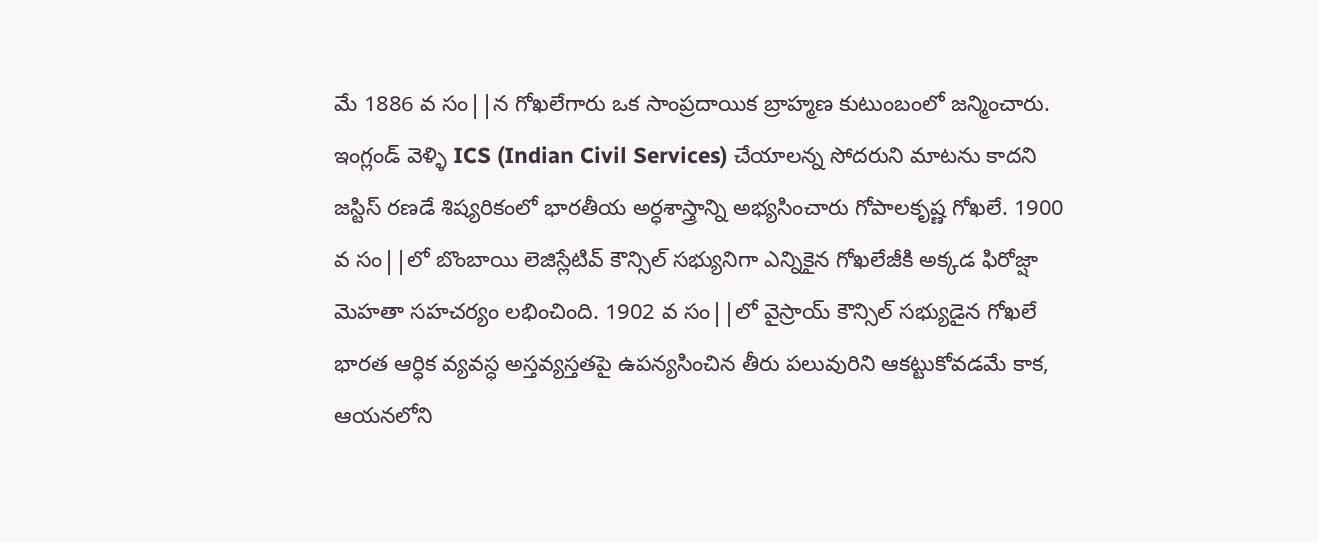మే 1886 వ సం||న గోఖలేగారు ఒక సాంప్రదాయిక బ్రాహ్మణ కుటుంబంలో జన్మించారు. ఇంగ్లండ్ వెళ్ళి ICS (Indian Civil Services) చేయాలన్న సోదరుని మాటను కాదని జస్టిస్ రణడే శిష్యరికంలో భారతీయ అర్ధశాస్త్రాన్ని అభ్యసించారు గోపాలకృష్ణ గోఖలే. 1900 వ సం||లో బొంబాయి లెజిస్లేటివ్ కౌన్సిల్ సభ్యునిగా ఎన్నికైన గోఖలేజీకి అక్కడ ఫిరోజ్షా మెహతా సహచర్యం లభించింది. 1902 వ సం||లో వైస్రాయ్ కౌన్సిల్ సభ్యుడైన గోఖలే భారత ఆర్ధిక వ్యవస్ధ అస్తవ్యస్తతపై ఉపన్యసించిన తీరు పలువురిని ఆకట్టుకోవడమే కాక, ఆయనలోని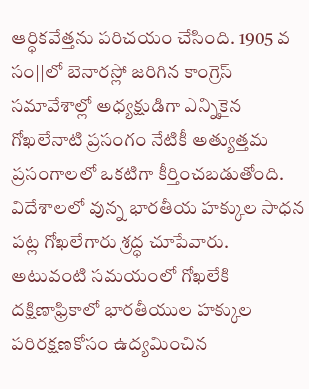ఆర్ధికవేత్తను పరిచయం చేసింది. 1905 వ సం||లో బెనారస్లో జరిగిన కాంగ్రెస్ సమావేశాల్లో అధ్యక్షుడిగా ఎన్నికైన గోఖలేనాటి ప్రసంగం నేటికీ అత్యుత్తమ ప్రసంగాలలో ఒకటిగా కీర్తించబడుతోంది.
విదేశాలలో వున్న భారతీయ హక్కుల సాధన పట్ల గోఖలేగారు శ్రద్ధ చూపేవారు. అటువంటి సమయంలో గోఖలేకి దక్షిణాఫ్రికాలో భారతీయుల హక్కుల పరిరక్షణకోసం ఉద్యమించిన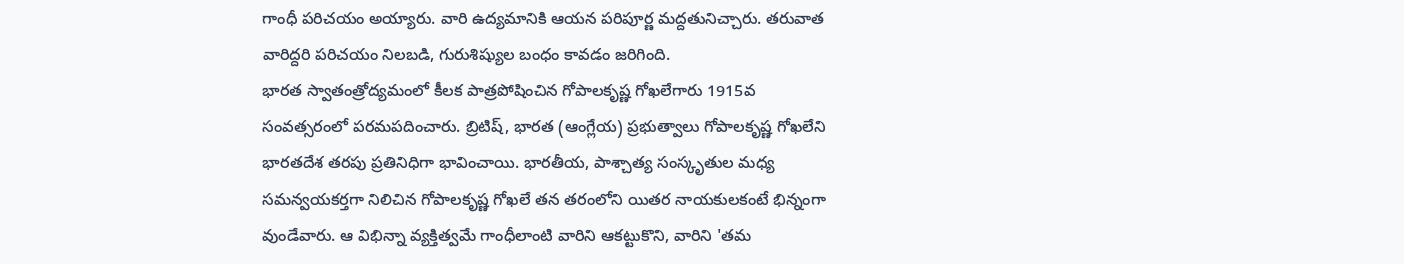గాంధీ పరిచయం అయ్యారు. వారి ఉద్యమానికి ఆయన పరిపూర్ణ మద్దతునిచ్చారు. తరువాత వారిద్దరి పరిచయం నిలబడి, గురుశిష్యుల బంధం కావడం జరిగింది.
భారత స్వాతంత్రోద్యమంలో కీలక పాత్రపోషించిన గోపాలకృష్ణ గోఖలేగారు 1915వ సంవత్సరంలో పరమపదించారు. బ్రిటిష్, భారత (ఆంగ్లేయ) ప్రభుత్వాలు గోపాలకృష్ణ గోఖలేని భారతదేశ తరపు ప్రతినిధిగా భావించాయి. భారతీయ, పాశ్చాత్య సంస్కృతుల మధ్య సమన్వయకర్తగా నిలిచిన గోపాలకృష్ణ గోఖలే తన తరంలోని యితర నాయకులకంటే భిన్నంగా వుండేవారు. ఆ విభిన్నా వ్యక్తిత్వమే గాంధీలాంటి వారిని ఆకట్టుకొని, వారిని 'తమ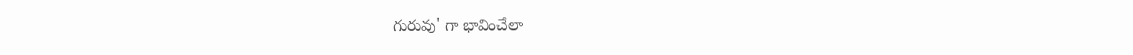గురువు' గా భావించేలా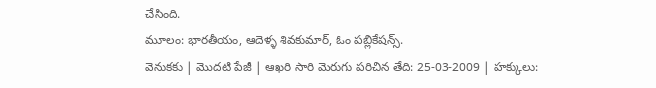చేసింది.
మూలం: భారతీయం, ఆదెళ్ళ శివకుమార్, ఓం పబ్లికేషన్స్.
వెనుకకు | మొదటి పేజీ | ఆఖరి సారి మెరుగు పరిచిన తేది: 25-03-2009 | హక్కులు: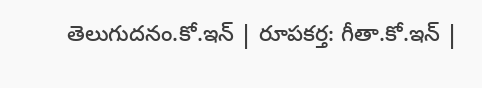తెలుగుదనం.కో.ఇన్ | రూపకర్త: గీతా.కో.ఇన్ |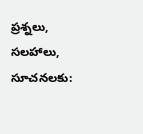ప్రశ్నలు, సలహాలు, సూచనలకు: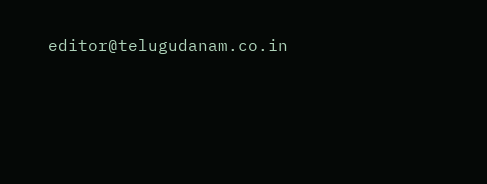editor@telugudanam.co.in